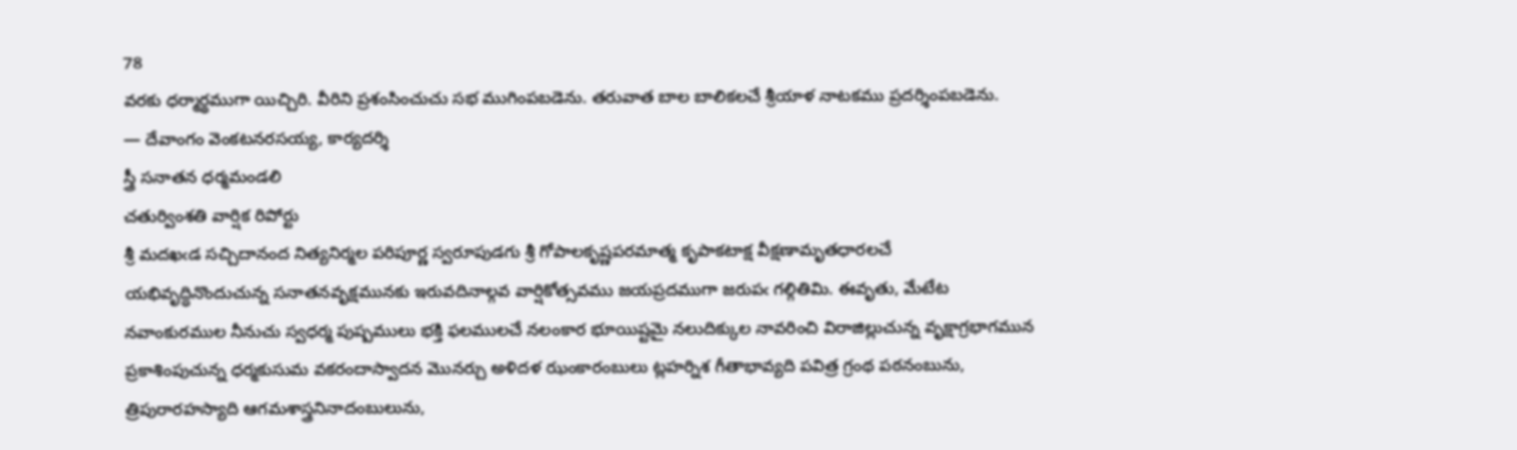78
వరకు ధర్మార్థముగా యిచ్చిరి. వీరిని ప్రశంసించుచు సభ ముగింపబడెను. తరువాత బాల బాలికలచే శ్రీయాళ నాటకము ప్రదర్శింపబడెను.
— దేవాంగం వెంకటనరసయ్య, కార్యదర్శి
స్త్రీ సనాతన ధర్మమండలి
చతుర్వింశతి వార్షిక రిపోర్టు
శ్రీ మదఖఁడ సచ్చిదానంద నిత్యనిర్మల పరిపూర్ణ స్వరూపుడగు శ్రీ గోపాలకృష్ణపరమాత్మ కృపాకటాక్ష వీక్షణామృతధారలచే యభివృద్ధినొందుచున్న సనాతనవృక్షమునకు ఇరువదినాల్గవ వార్షికోత్సవము జయప్రదముగా జరుపఁ గల్గితిమి. ఈవృతు, మేటేట నవాంకురముల నీనుచు స్వధర్మ పుష్పములు భక్తి ఫలములచే నలంకార భూయిష్టమై నలుదిక్కుల నావరించి విరాజిల్లుచున్న వృక్షాగ్రభాగమున ప్రకాశింపుచున్న ధర్మకుసుమ వకరందాస్వాదన మొనర్చు అళిదళ ఝంకారంబులు ట్లహర్నిశ గీతాభావ్యది పవిత్ర గ్రంథ పఠనంబును, త్రిపురారహస్యాది ఆగమశాస్త్రనినాదంబులును,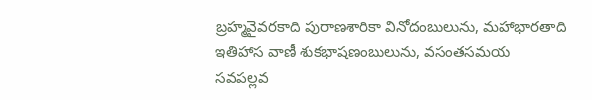బ్రహ్మవైవరకాది పురాణశారికా వినోదంబులును, మహాభారతాది ఇతిహాస వాణీ శుకభాషణంబులును, వసంతసమయ సవపల్లవ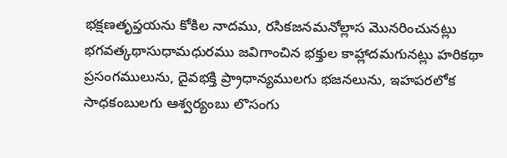భక్షణతృప్తయను కోకిల నాదము, రసికజనమనోల్లాస మొనరించునట్లు భగవత్కథాసుధామధురము జవిగాంచిన భక్తుల కాహ్లాదమగునట్లు హరికథా ప్రసంగములును, దైవభక్తి ప్ర్రాధాన్యములగు భజనలును, ఇహపరలోక సాధకంబులగు ఆశ్వర్యంబు లొసంగు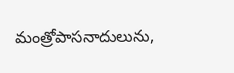మంత్రోపాసనాదులును,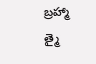బ్రహ్మా త్మై